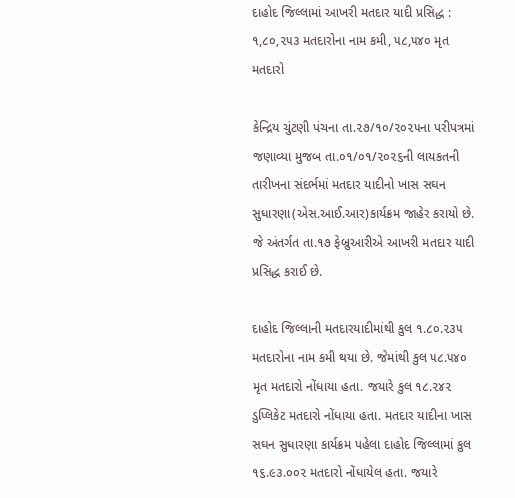દાહોદ જિલ્લામાં આખરી મતદાર યાદી પ્રસિદ્ધ : ૧,૮૦,૨૫૩ મતદારોના નામ કમી, ૫૮,૫૪૦ મૃત મતદારો

કેન્દ્રિય ચુંટણી પંચના તા.૨૭/૧૦/૨૦૨૫ના પરીપત્રમાં જણાવ્યા મુજબ તા.૦૧/૦૧/૨૦૨૬ની લાયકતની તારીખના સંદર્ભમાં મતદાર યાદીનો ખાસ સઘન સુધારણા(એસ.આઈ.આર)કાર્યક્રમ જાહેર કરાયો છે. જે અંતર્ગત તા.૧૭ ફેબ્રુઆરીએ આખરી મતદાર યાદી પ્રસિદ્ધ કરાઈ છે.

દાહોદ જિલ્લાની મતદારયાદીમાંથી કુલ ૧.૮૦.૨૩૫ મતદારોના નામ કમી થયા છે. જેમાંથી કુલ ૫૮.૫૪૦ મૃત મતદારો નોંધાયા હતા. જયારે કુલ ૧૮.૨૪૨ ડુપ્લિકેટ મતદારો નોંધાયા હતા. મતદાર યાદીના ખાસ સઘન સુધારણા કાર્યક્રમ પહેલા દાહોદ જિલ્લામાં કુલ ૧૬.૯૩.૦૦૨ મતદારો નોંધાયેલ હતા. જયારે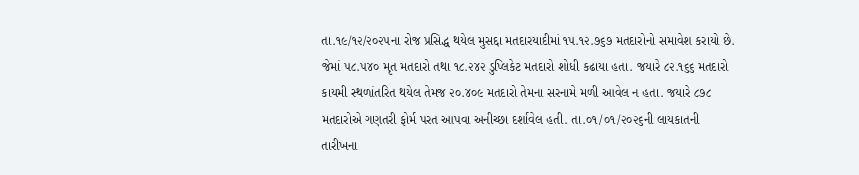તા.૧૯/૧૨/૨૦૨૫ના રોજ પ્રસિદ્ધ થયેલ મુસદ્દા મતદારયાદીમાં ૧૫.૧૨.૭૬૭ મતદારોનો સમાવેશ કરાયો છે. જેમાં ૫૮.૫૪૦ મૃત મતદારો તથા ૧૮.૨૪૨ ડુપ્લિકેટ મતદારો શોધી કઢાયા હતા. જયારે ૮૨.૧૬૬ મતદારો કાયમી સ્થળાંતરિત થયેલ તેમજ ૨૦.૪૦૯ મતદારો તેમના સરનામે મળી આવેલ ન હતા. જયારે ૮૭૮ મતદારોએ ગણતરી ફોર્મ પરત આપવા અનીચ્છા દર્શાવેલ હતી. તા.૦૧/૦૧/૨૦૨૬ની લાયકાતની તારીખના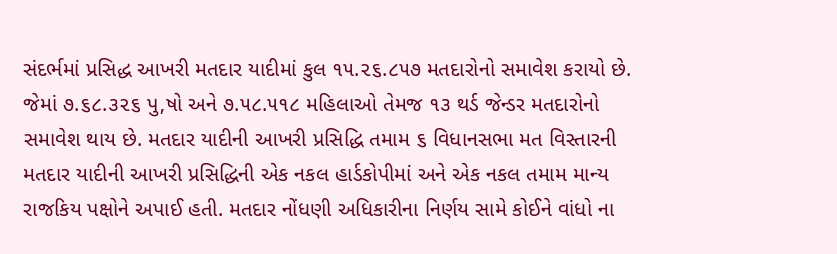સંદર્ભમાં પ્રસિદ્ધ આખરી મતદાર યાદીમાં કુલ ૧૫.૨૬.૮૫૭ મતદારોનો સમાવેશ કરાયો છે. જેમાં ૭.૬૮.૩૨૬ પુ‚ષો અને ૭.૫૮.૫૧૮ મહિલાઓ તેમજ ૧૩ થર્ડ જેન્ડર મતદારોનો સમાવેશ થાય છે. મતદાર યાદીની આખરી પ્રસિદ્ધિ તમામ ૬ વિધાનસભા મત વિસ્તારની મતદાર યાદીની આખરી પ્રસિદ્ધિની એક નકલ હાર્ડકોપીમાં અને એક નકલ તમામ માન્ય રાજકિય પક્ષોને અપાઈ હતી. મતદાર નોંધણી અધિકારીના નિર્ણય સામે કોઈને વાંધો ના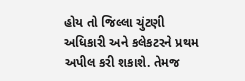હોય તો જિલ્લા ચુંટણી અધિકારી અને કલેકટરને પ્રથમ અપીલ કરી શકાશે. તેમજ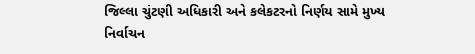જિલ્લા ચુંટણી અધિકારી અને કલેકટરનો નિર્ણય સામે મુખ્ય નિર્વાચન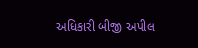અધિકારી બીજી અપીલ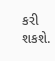કરી શકશે.